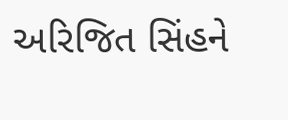અરિજિત સિંહને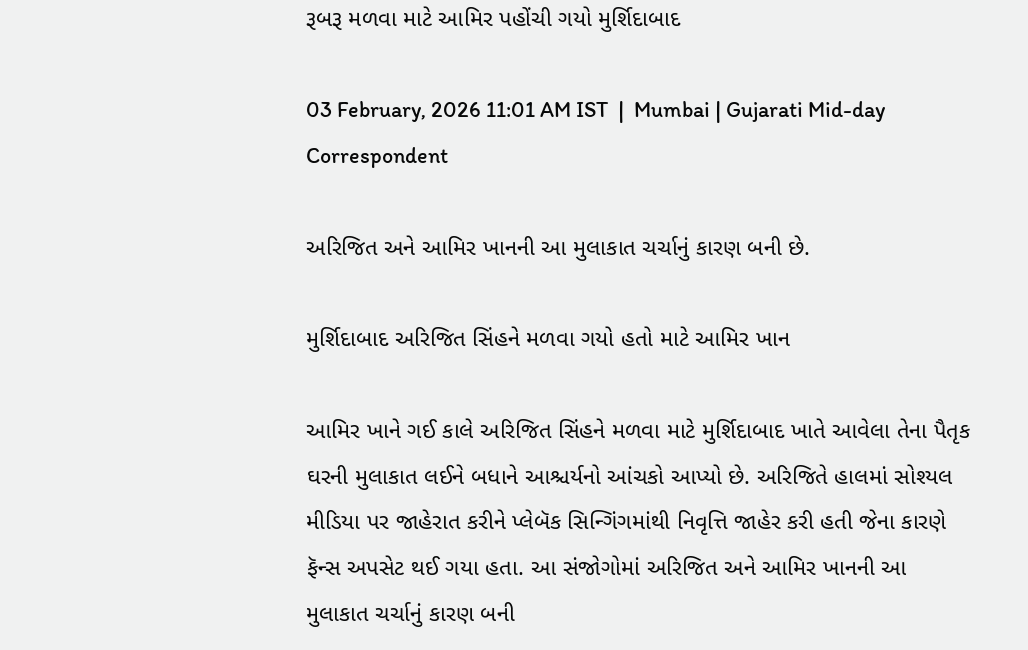રૂબરૂ મળવા માટે આમિર પહોંચી ગયો મુર્શિદાબાદ

03 February, 2026 11:01 AM IST  |  Mumbai | Gujarati Mid-day Correspondent

અરિજિત અને આમિર ખાનની આ મુલાકાત ચર્ચાનું કારણ બની છે.

મુર્શિદાબાદ અરિજિત સિંહને મળવા ગયો હતો માટે આમિર ખાન

આમિર ખાને ગઈ કાલે અરિજિત સિંહને મળવા માટે મુર્શિદાબાદ ખાતે આવેલા તેના પૈતૃક ઘરની મુલાકાત લઈને બધાને આશ્ચર્યનો આંચકો આપ્યો છે. અરિજિતે હાલમાં સોશ્યલ મીડિયા પર જાહેરાત કરીને પ્લેબૅક સિન્ગિંગમાંથી નિવૃત્તિ જાહેર કરી હતી જેના કારણે ફૅન્સ અપસેટ થઈ ગયા હતા. આ સંજોગોમાં અરિજિત અને આમિર ખાનની આ મુલાકાત ચર્ચાનું કારણ બની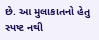છે. આ મુલાકાતનો હેતુ સ્પષ્ટ નથી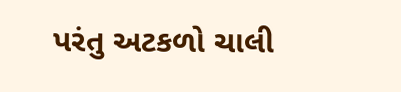પરંતુ અટકળો ચાલી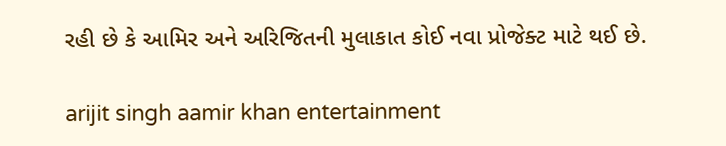રહી છે કે આમિર અને અરિજિતની મુલાકાત કોઈ નવા પ્રોજેક્ટ માટે થઈ છે.

arijit singh aamir khan entertainment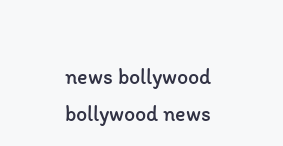news bollywood bollywood news